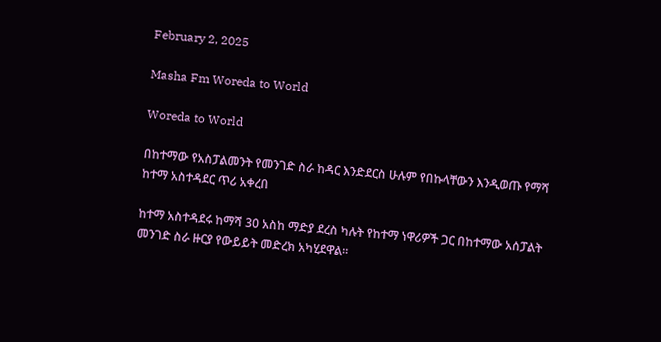February 2, 2025

Masha Fm Woreda to World

Woreda to World

በከተማው የአስፓልመንት የመንገድ ስራ ከዳር እንድደርስ ሁሉም የበኩላቸውን እንዲወጡ የማሻ ከተማ አስተዳደር ጥሪ አቀረበ

ከተማ አስተዳደሩ ከማሻ 30 አስከ ማድያ ደረስ ካሉት የከተማ ነዋሪዎች ጋር በከተማው አሰፓልት መንገድ ስራ ዙርያ የውይይት መድረክ አካሂደዋል።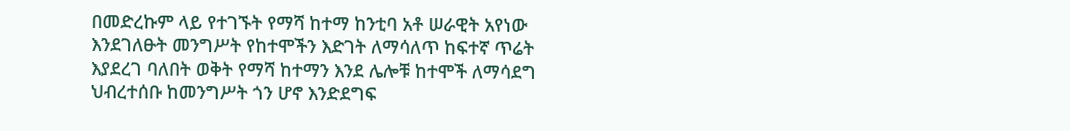በመድረኩም ላይ የተገኙት የማሻ ከተማ ከንቲባ አቶ ሠራዊት አየነው እንደገለፁት መንግሥት የከተሞችን እድገት ለማሳለጥ ከፍተኛ ጥሬት እያደረገ ባለበት ወቅት የማሻ ከተማን እንደ ሌሎቹ ከተሞች ለማሳደግ ህብረተሰቡ ከመንግሥት ጎን ሆኖ እንድደግፍ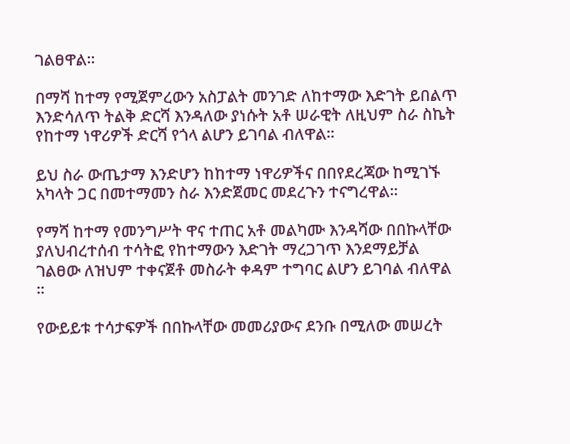ገልፀዋል።

በማሻ ከተማ የሚጀምረውን አስፓልት መንገድ ለከተማው እድገት ይበልጥ እንድሳለጥ ትልቅ ድርሻ እንዳለው ያነሱት አቶ ሠራዊት ለዚህም ስራ ስኬት የከተማ ነዋሪዎች ድርሻ የጎላ ልሆን ይገባል ብለዋል።

ይህ ስራ ውጤታማ እንድሆን ከከተማ ነዋሪዎችና በበየደረጃው ከሚገኙ አካላት ጋር በመተማመን ስራ እንድጀመር መደረጉን ተናግረዋል።

የማሻ ከተማ የመንግሥት ዋና ተጠር አቶ መልካሙ እንዳሻው በበኩላቸው ያለህብረተሰብ ተሳትፎ የከተማውን እድገት ማረጋገጥ እንደማይቻል ገልፀው ለዝህም ተቀናጀቶ መስራት ቀዳም ተግባር ልሆን ይገባል ብለዋል ።

የውይይቱ ተሳታፍዎች በበኩላቸው መመሪያውና ደንቡ በሚለው መሠረት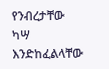የንብረታቸው ካሣ እንድከፈልላቸው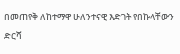በመጠየቅ ለከተማዋ ሁለንተናዊ እድገት የበኩላቸውን ድርሻ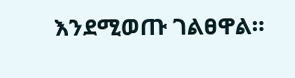እንደሚወጡ ገልፀዋል።